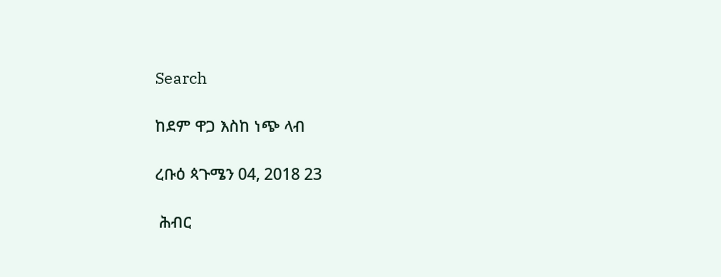Search

ከደም ዋጋ እስከ ነጭ ላብ

ረቡዕ ጳጉሜን 04, 2018 23

 ሕብር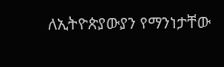ለኢትዮጵያውያን የማንነታቸው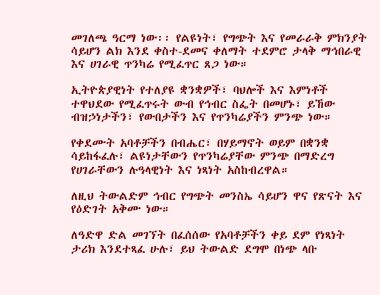መገለጫ ዓርማ ነው፡፡ የልዩነት፣ የግጭት እና የመራራቅ ምክንያት ሳይሆን ልክ እንደ ቀስተ-ደመና ቀለማት ተደምሮ ታላቅ ማኅበራዊ እና ሀገራዊ ጥንካሬ የሚፈጥር ጸጋ ነው።

ኢትዮጵያዊነት የተለያዩ ቋንቋዎች፣ ባህሎች እና እምነቶች ተዋህደው የሚፈጥሩት ውብ የኅብር ስፌት በመሆኑ፣ ይኸው ብዝኃነታችን፣ የውበታችን እና የጥንካሬያችን ምንጭ ነው።

የቀደሙት አባቶቻችን በብሔር፣ በሃይማኖት ወይም በቋንቋ ሳይከፋፈሉ፣ ልዩነታቸውን የጥንካሬያቸው ምንጭ በማድረግ የሀገራቸውን ሉዓላዊነት እና ነጻነት አስከብረዋል።

ለዚህ ትውልድም ኅብር የግጭት መንስኤ ሳይሆን ዋና የጽናት እና የዕድገት አቅሙ ነው።

ለዓድዋ ድል መገኘት በፈሰሰው የአባቶቻችን ቀይ ደም የነጻነት ታሪክ እንደተጻፈ ሁሉ፣ ይህ ትውልድ ደግሞ በነጭ ላቡ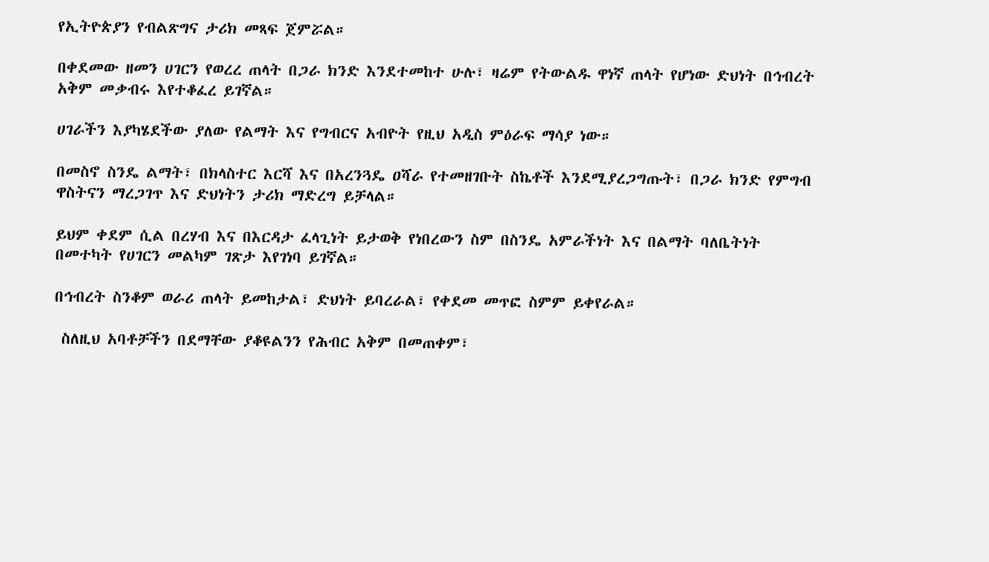የኢትዮጵያን የብልጽግና ታሪክ መጻፍ ጀምሯል።

በቀደመው ዘመን ሀገርን የወረረ ጠላት በጋራ ክንድ እንደተመከተ ሁሉ፣ ዛሬም የትውልዱ ዋነኛ ጠላት የሆነው ድህነት በኅብረት አቅም መቃብሩ እየተቆፈረ ይገኛል።

ሀገራችን እያካሄደችው ያለው የልማት እና የግብርና አብዮት የዚህ አዲስ ምዕራፍ ማሳያ ነው።

በመስኖ ስንዴ ልማት፣ በክላስተር እርሻ እና በአረንጓዴ ዐሻራ የተመዘገቡት ስኬቶች እንደሚያረጋግጡት፣ በጋራ ክንድ የምግብ ዋስትናን ማረጋገጥ እና ድህነትን ታሪክ ማድረግ ይቻላል።

ይህም ቀደም ሲል በረሃብ እና በእርዳታ ፈላጊነት ይታወቅ የነበረውን ስም በስንዴ አምራችነት እና በልማት ባለቤትነት በመተካት የሀገርን መልካም ገጽታ እየገነባ ይገኛል።

በኅብረት ስንቆም ወራሪ ጠላት ይመከታል፣ ድህነት ይባረራል፣ የቀደመ መጥፎ ስምም ይቀየራል።

 ስለዚህ አባቶቻችን በደማቸው ያቆዩልንን የሕብር አቅም በመጠቀም፣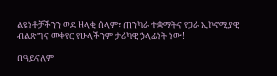ልዩነቶቻችንን ወደ ዘላቂ ሰላም፣ ጠንካራ ተቋማትና የጋራ ኢኮኖሚያዊ ብልጽግና መቀየር የሁላችንም ታሪካዊ ኃላፊነት ነው!

በዓይናለም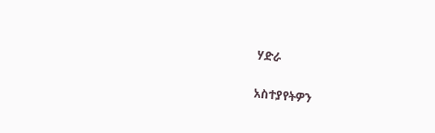ሃድራ

አስተያየትዎን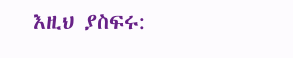እዚህ ያስፍሩ: